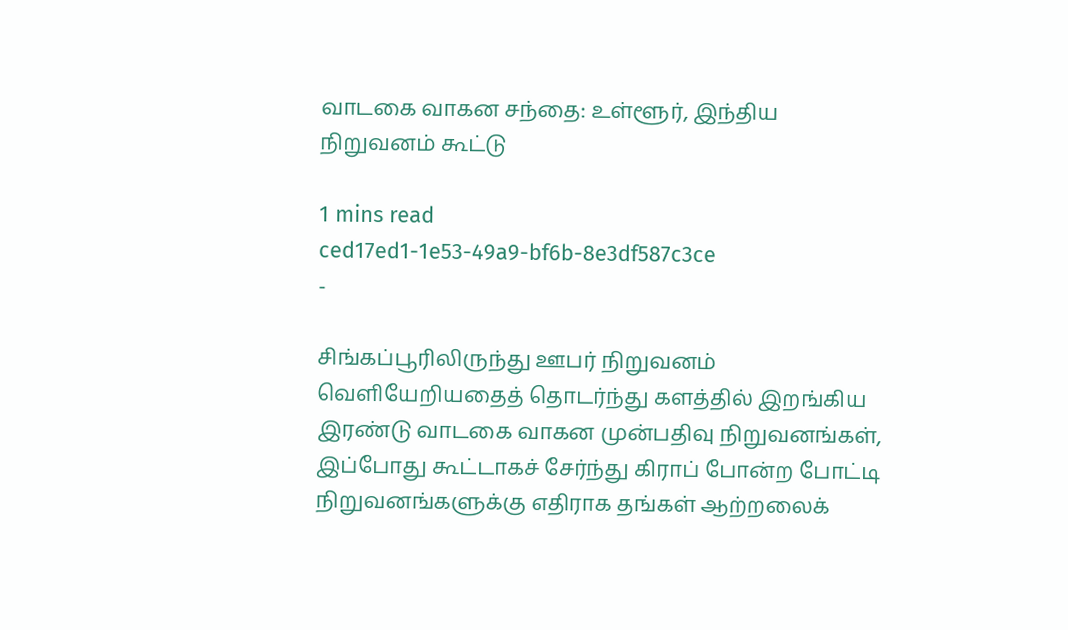வாடகை வாகன சந்தை: உள்ளூர், இந்திய நிறுவனம் கூட்டு

1 mins read
ced17ed1-1e53-49a9-bf6b-8e3df587c3ce
-

சிங்கப்பூரிலிருந்து ஊபர் நிறுவனம் வெளியேறியதைத் தொடர்ந்து களத்தில் இறங்கிய இரண்டு வாடகை வாகன முன்பதிவு நிறுவனங்கள், இப்போது கூட்டாகச் சேர்ந்து கிராப் போன்ற போட்டி நிறுவனங்களுக்கு எதிராக தங்கள் ஆற்றலைக்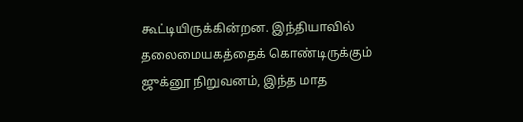கூட்டியிருக்கின்றன. இந்தியாவில் தலைமையகத்தைக் கொண்டிருக்கும் ஜுக்னூ நிறுவனம், இந்த மாத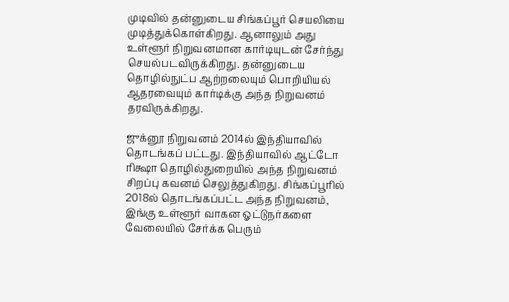முடிவில் தன்னுடைய சிங்கப்பூர் செயலியை முடித்துக்கொள்கிறது. ஆனாலும் அது உள்ளூர் நிறுவனமான கார்டியுடன் சேர்ந்து செயல்படவிருக்கிறது. தன்னுடைய தொழில்நுட்ப ஆற்றலையும் பொறியியல் ஆதரவையும் கார்டிக்கு அந்த நிறுவனம் தரவிருக்கிறது.

ஜுக்னூ நிறுவனம் 2014ல் இந்தியாவில் தொடங்கப் பட்டது. இந்தியாவில் ஆட்டோ ரிக்ஷா தொழில்துறையில் அந்த நிறுவனம் சிறப்பு கவனம் செலுத்துகிறது. சிங்கப்பூரில் 2018ல் தொடங்கப்பட்ட அந்த நிறுவனம், இங்கு உள்ளூர் வாகன ஓட்டுநர்களை வேலையில் சேர்க்க பெரும்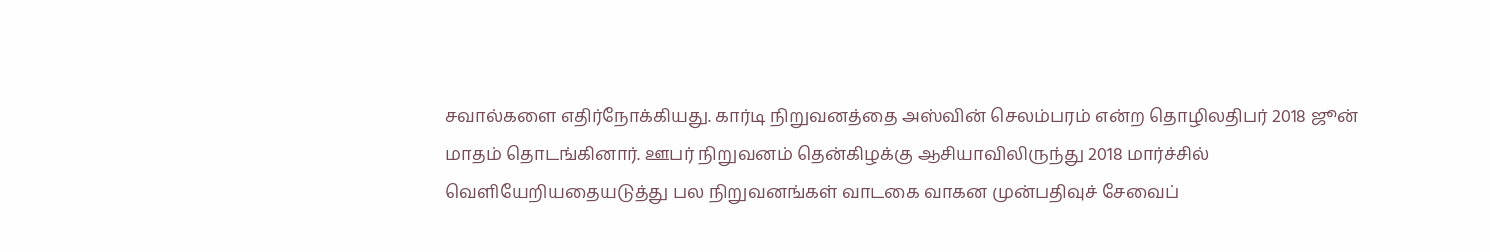சவால்களை எதிர்நோக்கியது. கார்டி நிறுவனத்தை அஸ்வின் செலம்பரம் என்ற தொழிலதிபர் 2018 ஜூன் மாதம் தொடங்கினார். ஊபர் நிறுவனம் தென்கிழக்கு ஆசியாவிலிருந்து 2018 மார்ச்சில் வெளியேறியதையடுத்து பல நிறுவனங்கள் வாடகை வாகன முன்பதிவுச் சேவைப்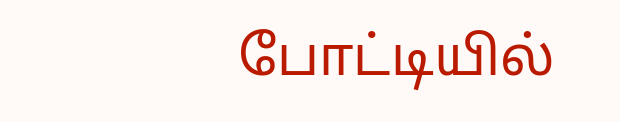போட்டியில்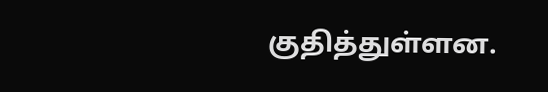குதித்துள்ளன.